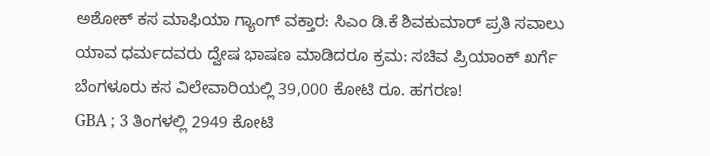ಅಶೋಕ್ ಕಸ ಮಾಫಿಯಾ ಗ್ಯಾಂಗ್ ವಕ್ತಾರ: ಸಿಎಂ ಡಿ.ಕೆ ಶಿವಕುಮಾರ್ ಪ್ರತಿ ಸವಾಲು
ಯಾವ ಧರ್ಮದವರು ದ್ವೇಷ ಭಾಷಣ ಮಾಡಿದರೂ ಕ್ರಮ: ಸಚಿವ ಪ್ರಿಯಾಂಕ್ ಖರ್ಗೆ
ಬೆಂಗಳೂರು ಕಸ ವಿಲೇವಾರಿಯಲ್ಲಿ 39,000 ಕೋಟಿ ರೂ. ಹಗರಣ!
GBA ; 3 ತಿಂಗಳಲ್ಲಿ 2949 ಕೋಟಿ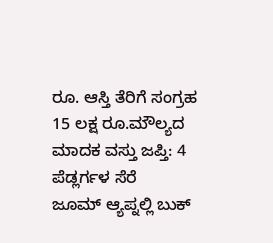ರೂ. ಆಸ್ತಿ ತೆರಿಗೆ ಸಂಗ್ರಹ
15 ಲಕ್ಷ ರೂ.ಮೌಲ್ಯದ ಮಾದಕ ವಸ್ತು ಜಪ್ತಿ: 4 ಪೆಡ್ಲರ್ಗಳ ಸೆರೆ
ಜೂಮ್ ಆ್ಯಪ್ನಲ್ಲಿ ಬುಕ್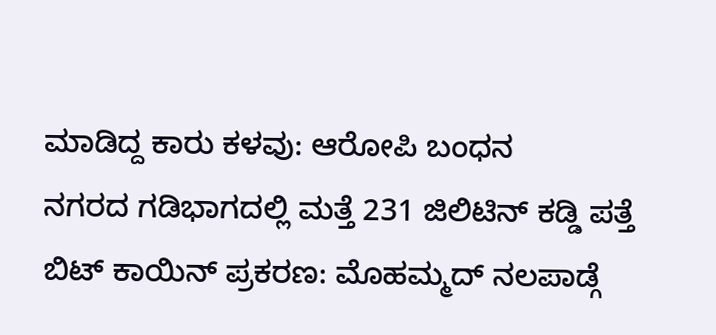ಮಾಡಿದ್ದ ಕಾರು ಕಳವು: ಆರೋಪಿ ಬಂಧನ
ನಗರದ ಗಡಿಭಾಗದಲ್ಲಿ ಮತ್ತೆ 231 ಜಿಲಿಟಿನ್ ಕಡ್ಡಿ ಪತ್ತೆ
ಬಿಟ್ ಕಾಯಿನ್ ಪ್ರಕರಣ: ಮೊಹಮ್ಮದ್ ನಲಪಾಡ್ಗೆ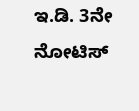ಇ.ಡಿ. 3ನೇ ನೋಟಿಸ್